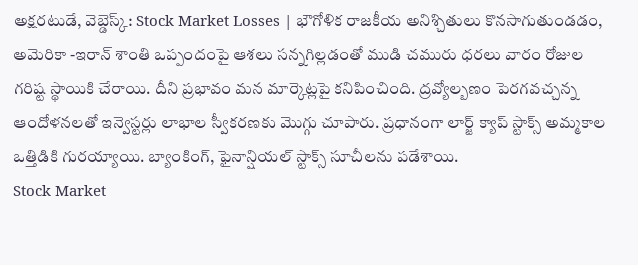అక్షరటుడే, వెబ్డెస్క్: Stock Market Losses | భౌగోళిక రాజకీయ అనిశ్చితులు కొనసాగుతుండడం, అమెరికా -ఇరాన్ శాంతి ఒప్పందంపై ఆశలు సన్నగిల్లడంతో ముడి చమురు ధరలు వారం రోజుల గరిష్ట స్థాయికి చేరాయి. దీని ప్రభావం మన మార్కెట్లపై కనిపించింది. ద్రవ్యోల్బణం పెరగవచ్చన్న ఆందోళనలతో ఇన్వెస్టర్లు లాభాల స్వీకరణకు మొగ్గు చూపారు. ప్రధానంగా లార్జ్ క్యాప్ స్టాక్స్ అమ్మకాల ఒత్తిడికి గురయ్యాయి. బ్యాంకింగ్, ఫైనాన్షియల్ స్టాక్స్ సూచీలను పడేశాయి.
Stock Market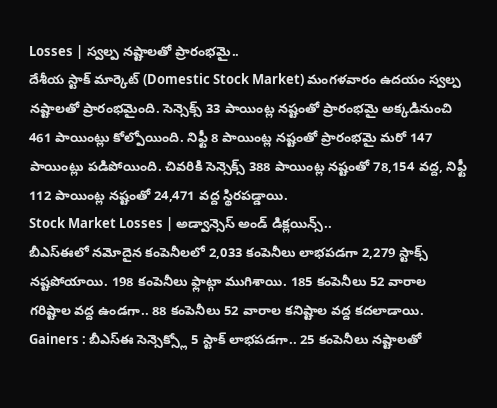Losses | స్వల్ప నష్టాలతో ప్రారంభమై..
దేశీయ స్టాక్ మార్కెట్ (Domestic Stock Market) మంగళవారం ఉదయం స్వల్ప నష్టాలతో ప్రారంభమైంది. సెన్సెక్స్ 33 పాయింట్ల నష్టంతో ప్రారంభమై అక్కడినుంచి 461 పాయింట్లు కోల్పోయింది. నిఫ్టీ 8 పాయింట్ల నష్టంతో ప్రారంభమై మరో 147 పాయింట్లు పడిపోయింది. చివరికి సెన్సెక్స్ 388 పాయింట్ల నష్టంతో 78,154 వద్ద, నిఫ్టీ 112 పాయింట్ల నష్టంతో 24,471 వద్ద స్థిరపడ్డాయి.
Stock Market Losses | అడ్వాన్సెస్ అండ్ డిక్లయిన్స్..
బీఎస్ఈలో నమోదైన కంపెనీలలో 2,033 కంపెనీలు లాభపడగా 2,279 స్టాక్స్ నష్టపోయాయి. 198 కంపెనీలు ఫ్లాట్గా ముగిశాయి. 185 కంపెనీలు 52 వారాల గరిష్టాల వద్ద ఉండగా.. 88 కంపెనీలు 52 వారాల కనిష్టాల వద్ద కదలాడాయి.
Gainers : బీఎస్ఈ సెన్సెక్స్లో 5 స్టాక్ లాభపడగా.. 25 కంపెనీలు నష్టాలతో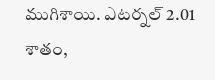ముగిశాయి. ఎటర్నల్ 2.01 శాతం,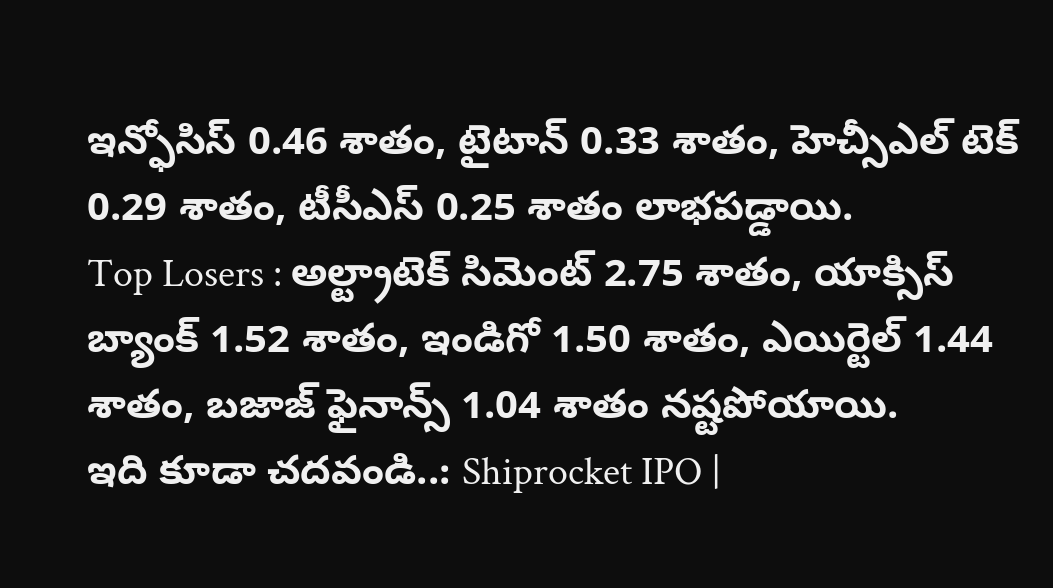ఇన్ఫోసిస్ 0.46 శాతం, టైటాన్ 0.33 శాతం, హెచ్సీఎల్ టెక్ 0.29 శాతం, టీసీఎస్ 0.25 శాతం లాభపడ్డాయి.
Top Losers : అల్ట్రాటెక్ సిమెంట్ 2.75 శాతం, యాక్సిస్ బ్యాంక్ 1.52 శాతం, ఇండిగో 1.50 శాతం, ఎయిర్టెల్ 1.44 శాతం, బజాజ్ ఫైనాన్స్ 1.04 శాతం నష్టపోయాయి.
ఇది కూడా చదవండి..: Shiprocket IPO |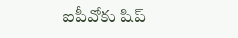ఐపీవోకు షిప్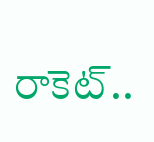రాకెట్..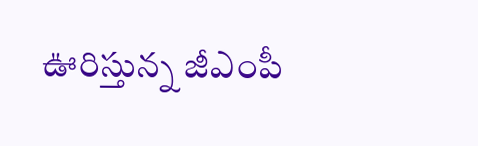ఊరిస్తున్న జీఎంపీ